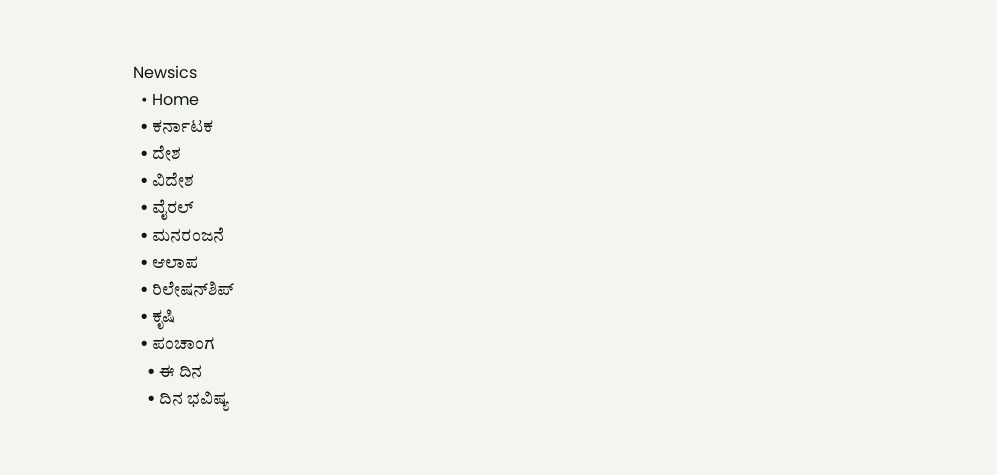Newsics
  • Home
  • ಕರ್ನಾಟಕ
  • ದೇಶ
  • ವಿದೇಶ
  • ವೈರಲ್
  • ಮನರಂಜನೆ
  • ಆಲಾಪ
  • ರಿಲೇಷನ್‌ಶಿಪ್
  • ಕೃಷಿ
  • ಪಂಚಾಂಗ
    • ಈ ದಿನ
    • ದಿನ ಭವಿಷ್ಯ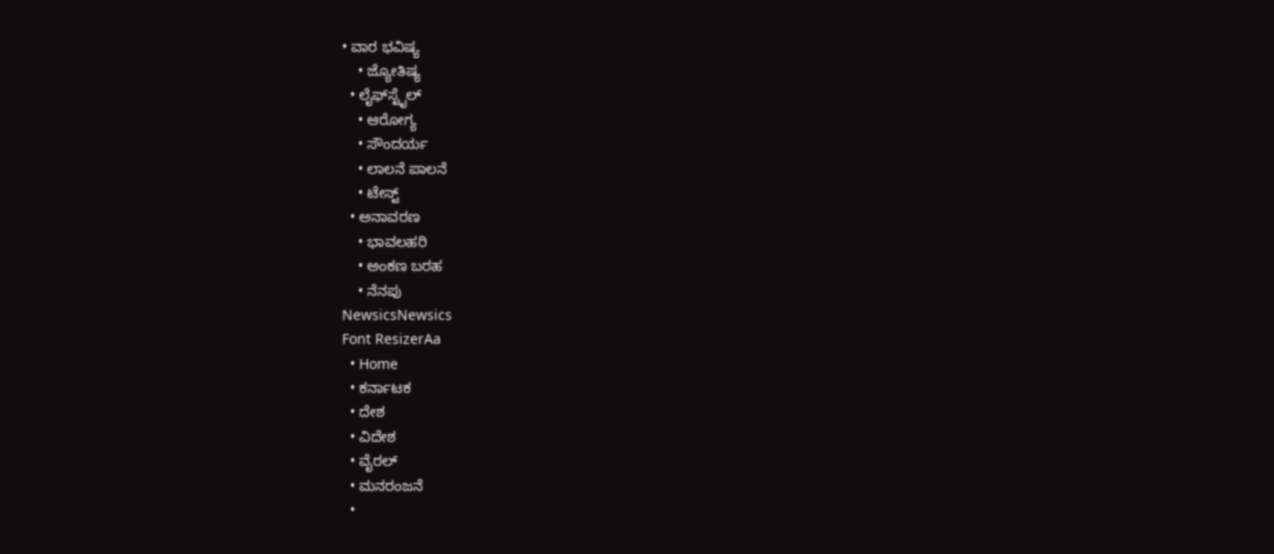• ವಾರ ಭವಿಷ್ಯ
    • ಜ್ಯೋತಿಷ್ಯ
  • ಲೈಫ್‌ಸ್ಟೈಲ್
    • ಆರೋಗ್ಯ
    • ಸೌಂದರ್ಯ
    • ಲಾಲನೆ ಪಾಲನೆ
    • ಟೇಸ್ಟ್
  • ಅನಾವರಣ
    • ಭಾವಲಹರಿ
    • ಅಂಕಣ ಬರಹ
    • ನೆನಪು
NewsicsNewsics
Font ResizerAa
  • Home
  • ಕರ್ನಾಟಕ
  • ದೇಶ
  • ವಿದೇಶ
  • ವೈರಲ್
  • ಮನರಂಜನೆ
  •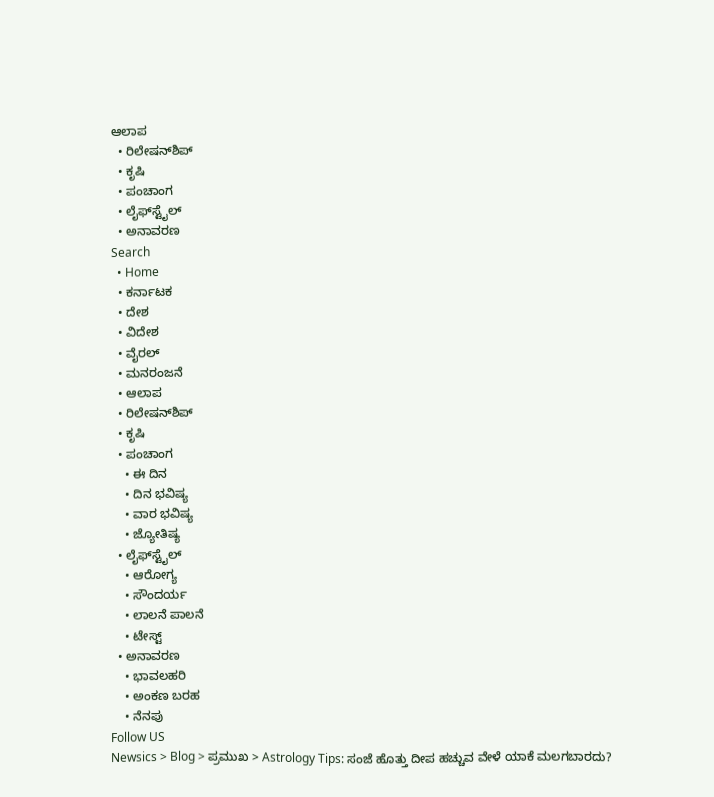ಆಲಾಪ
  • ರಿಲೇಷನ್‌ಶಿಪ್
  • ಕೃಷಿ
  • ಪಂಚಾಂಗ
  • ಲೈಫ್‌ಸ್ಟೈಲ್
  • ಅನಾವರಣ
Search
  • Home
  • ಕರ್ನಾಟಕ
  • ದೇಶ
  • ವಿದೇಶ
  • ವೈರಲ್
  • ಮನರಂಜನೆ
  • ಆಲಾಪ
  • ರಿಲೇಷನ್‌ಶಿಪ್
  • ಕೃಷಿ
  • ಪಂಚಾಂಗ
    • ಈ ದಿನ
    • ದಿನ ಭವಿಷ್ಯ
    • ವಾರ ಭವಿಷ್ಯ
    • ಜ್ಯೋತಿಷ್ಯ
  • ಲೈಫ್‌ಸ್ಟೈಲ್
    • ಆರೋಗ್ಯ
    • ಸೌಂದರ್ಯ
    • ಲಾಲನೆ ಪಾಲನೆ
    • ಟೇಸ್ಟ್
  • ಅನಾವರಣ
    • ಭಾವಲಹರಿ
    • ಅಂಕಣ ಬರಹ
    • ನೆನಪು
Follow US
Newsics > Blog > ಪ್ರಮುಖ > Astrology Tips: ಸಂಜೆ ಹೊತ್ತು ದೀಪ ಹಚ್ಚುವ ವೇಳೆ ಯಾಕೆ ಮಲಗಬಾರದು?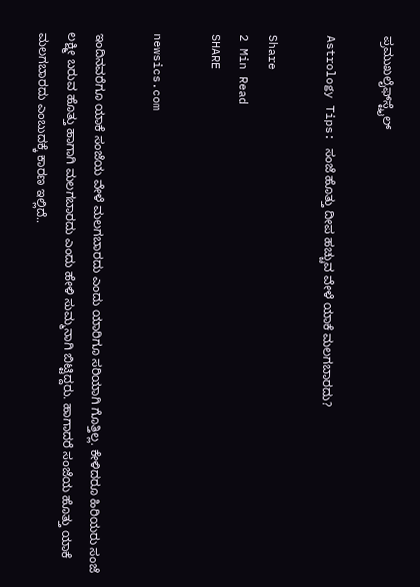ಪ್ರಮುಖಲೈಫ್‌ಸ್ಟೈಲ್

Astrology Tips: ಸಂಜೆ ಹೊತ್ತು ದೀಪ ಹಚ್ಚುವ ವೇಳೆ ಯಾಕೆ ಮಲಗಬಾರದು?

Share
2 Min Read
SHARE

newsics.com

ಇಂದಿನವರೆಗೂ ಯಾಕೆ ಸಂಜೆಯ ವೇಳೆ ಮಲಗಬಾರದು ಎಂದು ಯಾರಿಗೂ ಸರಿಯಾಗಿ ಗೊತ್ತಿಲ್ಲ. ಕೇಳಿದರೂ ಹಿರಿಯರು ಸಂಜೆ ಲಕ್ಷ್ಮೀ ಬರುವ ಹೊತ್ತು ಹಾಗಾಗಿ ಮಲಗಬಾರದು ಎಂದು ಹೇಳಿ ಸುಮ್ಮನಾಗಿ ಬಿಟ್ಟಿದ್ದರು. ಹಾಗಾದರೆ ಸಂಜೆಯ ಹೊತ್ತು ಯಾಕೆ ಮಲಗಬಾರದು ಎಂಬುದಕ್ಕೆ ಕಾರಣ ಇಲ್ಲಿದೆ..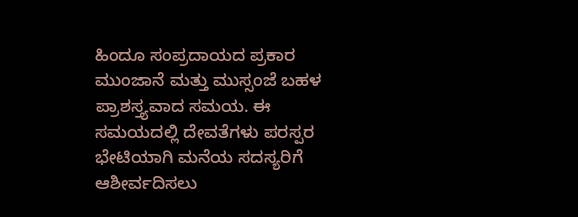ಹಿಂದೂ ಸಂಪ್ರದಾಯದ ಪ್ರಕಾರ ಮುಂಜಾನೆ ಮತ್ತು ಮುಸ್ಸಂಜೆ ಬಹಳ ಪ್ರಾಶಸ್ತ್ಯವಾದ ಸಮಯ. ಈ ಸಮಯದಲ್ಲಿ ದೇವತೆಗಳು ಪರಸ್ಪರ ಭೇಟಿಯಾಗಿ ಮನೆಯ ಸದಸ್ಯರಿಗೆ ಆಶೀರ್ವದಿಸಲು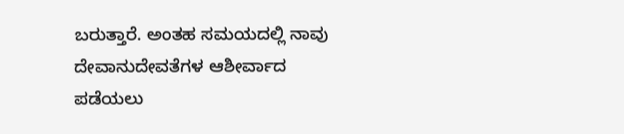ಬರುತ್ತಾರೆ. ಅಂತಹ ಸಮಯದಲ್ಲಿ ನಾವು ದೇವಾನುದೇವತೆಗಳ ಆಶೀರ್ವಾದ ಪಡೆಯಲು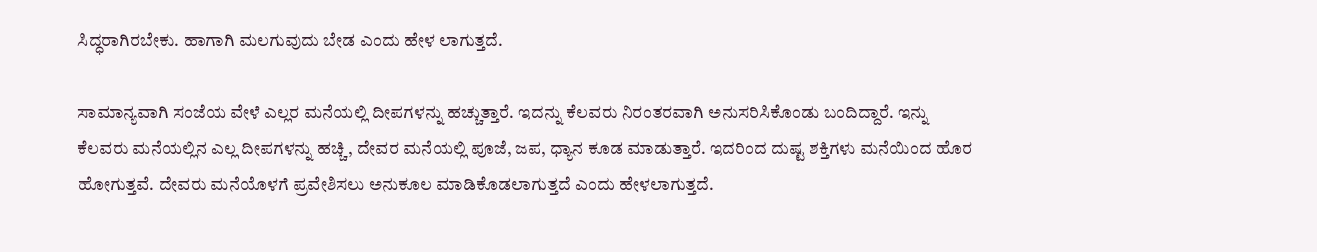ಸಿದ್ಧರಾಗಿರಬೇಕು. ಹಾಗಾಗಿ ಮಲಗುವುದು ಬೇಡ ಎಂದು ಹೇಳ ಲಾಗುತ್ತದೆ.

ಸಾಮಾನ್ಯವಾಗಿ ಸಂಜೆಯ ವೇಳೆ ಎಲ್ಲರ ಮನೆಯಲ್ಲಿ ದೀಪಗಳನ್ನು ಹಚ್ಚುತ್ತಾರೆ. ಇದನ್ನು ಕೆಲವರು ನಿರಂತರವಾಗಿ ಅನುಸರಿಸಿಕೊಂಡು ಬಂದಿದ್ದಾರೆ. ಇನ್ನು ಕೆಲವರು ಮನೆಯಲ್ಲಿನ ಎಲ್ಲ ದೀಪಗಳನ್ನು ಹಚ್ಚಿ, ದೇವರ ಮನೆಯಲ್ಲಿ ಪೂಜೆ, ಜಪ, ಧ್ಯಾನ ಕೂಡ ಮಾಡುತ್ತಾರೆ. ಇದರಿಂದ ದುಷ್ಟ ಶಕ್ತಿಗಳು ಮನೆಯಿಂದ ಹೊರ ಹೋಗುತ್ತವೆ. ದೇವರು ಮನೆಯೊಳಗೆ ಪ್ರವೇಶಿಸಲು ಅನುಕೂಲ ಮಾಡಿಕೊಡಲಾಗುತ್ತದೆ ಎಂದು ಹೇಳಲಾಗುತ್ತದೆ.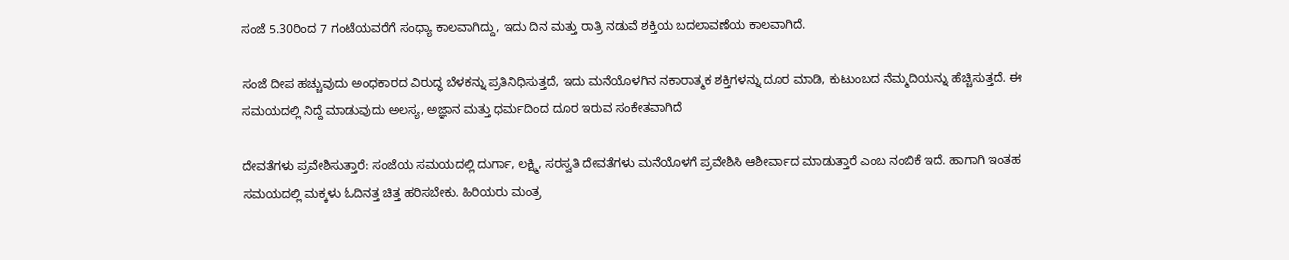ಸಂಜೆ 5.30ರಿಂದ 7 ಗಂಟೆಯವರೆಗೆ ಸಂಧ್ಯಾ ಕಾಲವಾಗಿದ್ದು, ಇದು ದಿನ ಮತ್ತು ರಾತ್ರಿ ನಡುವೆ ಶಕ್ತಿಯ ಬದಲಾವಣೆಯ ಕಾಲವಾಗಿದೆ.

ಸಂಜೆ ದೀಪ ಹಚ್ಚುವುದು ಅಂಧಕಾರದ ವಿರುದ್ಧ ಬೆಳಕನ್ನು ಪ್ರತಿನಿಧಿಸುತ್ತದೆ, ಇದು ಮನೆಯೊಳಗಿನ ನಕಾರಾತ್ಮಕ ಶಕ್ತಿಗಳನ್ನು ದೂರ ಮಾಡಿ, ಕುಟುಂಬದ ನೆಮ್ಮದಿಯನ್ನು ಹೆಚ್ಚಿಸುತ್ತದೆ. ಈ ಸಮಯದಲ್ಲಿ ನಿದ್ದೆ ಮಾಡುವುದು ಅಲಸ್ಯ, ಅಜ್ಞಾನ ಮತ್ತು ಧರ್ಮದಿಂದ ದೂರ ಇರುವ ಸಂಕೇತವಾಗಿದೆ

ದೇವತೆಗಳು ಪ್ರವೇಶಿಸುತ್ತಾರೆ: ಸಂಜೆಯ ಸಮಯದಲ್ಲಿ ದುರ್ಗಾ, ಲಕ್ಷ್ಮಿ, ಸರಸ್ವತಿ ದೇವತೆಗಳು ಮನೆಯೊಳಗೆ ಪ್ರವೇಶಿಸಿ ಆಶೀರ್ವಾದ ಮಾಡುತ್ತಾರೆ ಎಂಬ ನಂಬಿಕೆ ಇದೆ. ಹಾಗಾಗಿ ಇಂತಹ ಸಮಯದಲ್ಲಿ ಮಕ್ಕಳು ಓದಿನತ್ತ ಚಿತ್ತ ಹರಿಸಬೇಕು. ಹಿರಿಯರು ಮಂತ್ರ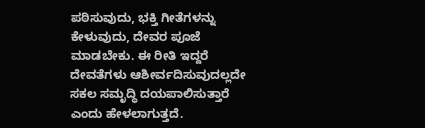ಪಠಿಸುವುದು, ಭಕ್ತಿ ಗೀತೆಗಳನ್ನು ಕೇಳುವುದು, ದೇವರ ಪೂಜೆ ಮಾಡಬೇಕು. ಈ ರೀತಿ ಇದ್ದರೆ ದೇವತೆಗಳು ಆಶೀರ್ವದಿಸುವುದಲ್ಲದೇ ಸಕಲ ಸಮೃದ್ಧಿ ದಯಪಾಲಿಸುತ್ತಾರೆ ಎಂದು ಹೇಳಲಾಗುತ್ತದೆ.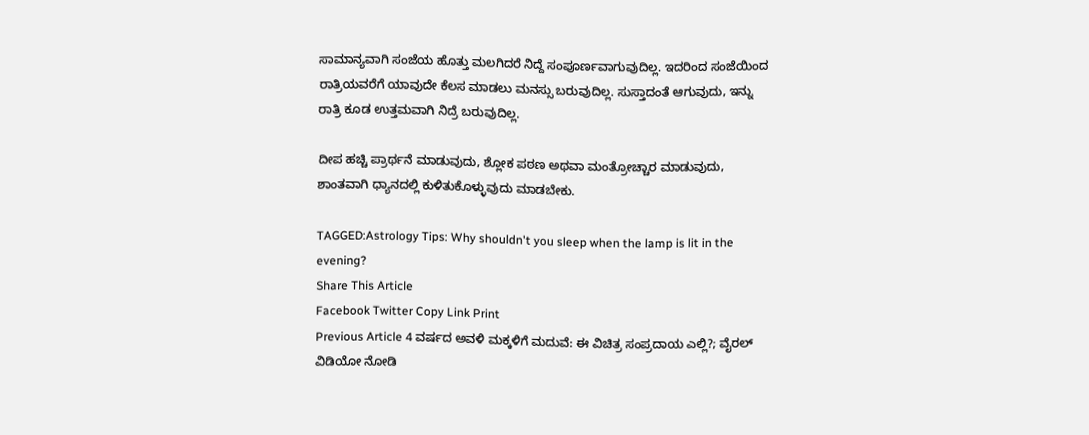ಸಾಮಾನ್ಯವಾಗಿ ಸಂಜೆಯ ಹೊತ್ತು ಮಲಗಿದರೆ ನಿದ್ದೆ ಸಂಪೂರ್ಣವಾಗುವುದಿಲ್ಲ. ಇದರಿಂದ ಸಂಜೆಯಿಂದ ರಾತ್ರಿಯವರೆಗೆ ಯಾವುದೇ ಕೆಲಸ ಮಾಡಲು ಮನಸ್ಸು ಬರುವುದಿಲ್ಲ. ಸುಸ್ತಾದಂತೆ ಆಗುವುದು, ಇನ್ನು ರಾತ್ರಿ ಕೂಡ ಉತ್ತಮವಾಗಿ ನಿದ್ರೆ ಬರುವುದಿಲ್ಲ.

ದೀಪ ಹಚ್ಚಿ ಪ್ರಾರ್ಥನೆ ಮಾಡುವುದು, ಶ್ಲೋಕ ಪಠಣ ಅಥವಾ ಮಂತ್ರೋಚ್ಚಾರ ಮಾಡುವುದು, ಶಾಂತವಾಗಿ ಧ್ಯಾನದಲ್ಲಿ ಕುಳಿತುಕೊಳ್ಳುವುದು ಮಾಡಬೇಕು.

TAGGED:Astrology Tips: Why shouldn't you sleep when the lamp is lit in the evening?
Share This Article
Facebook Twitter Copy Link Print
Previous Article 4 ವರ್ಷದ ಅವಳಿ ಮಕ್ಕಳಿಗೆ ಮದುವೆ: ಈ ವಿಚಿತ್ರ ಸಂಪ್ರದಾಯ ಎಲ್ಲಿ?; ವೈರಲ್ ವಿಡಿಯೋ ನೋಡಿ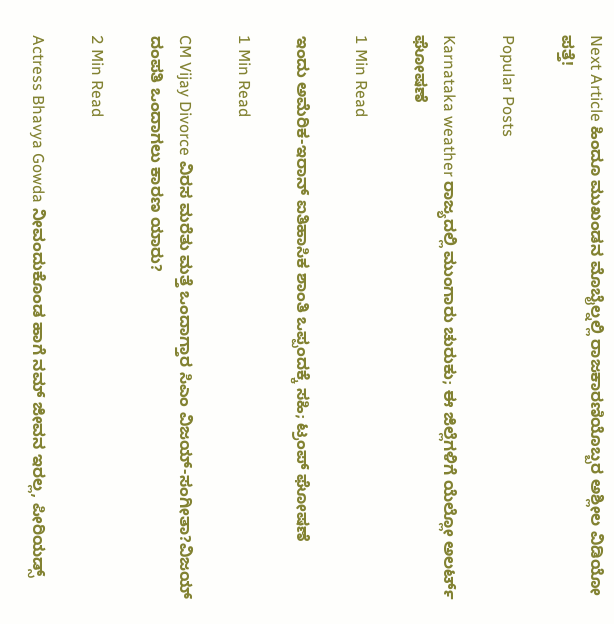Next Article ಹಿಂದೂ ಮುಖಂಡನ ಮೊಬೈಲ್ನಲ್ಲಿ ರಾಜಕಾರಣಿಯೊಬ್ಬರ ಅಶ್ಲೀಲ ವಿಡಿಯೋ ಪತ್ತೆ!

Popular Posts

Karnataka weather ರಾಜ್ಯದಲ್ಲಿ ಮುಂಗಾರು ಚುರುಕು; ಈ ಜಿಲ್ಲೆಗಳಿಗೆ ಯೆಲ್ಲೋ ಅಲರ್ಟ್ ಘೋಷಣೆ

1 Min Read

ಇಂದು ಅಮೆರಿಕ-ಇರಾನ್ ಐತಿಹಾಸಿಕ ಶಾಂತಿ ಒಪ್ಪಂದಕ್ಕೆ ಸಹಿ; ಟ್ರಂಪ್ ಘೋಷಣೆ

1 Min Read

CM Vijay Divorce ವಿರಸ ಮರೆತು ಮತ್ತೆ ಒಂದಾಗ್ತಾರ ಸಿಎಂ ವಿಜಯ್‌-ಸಂಗೀತಾ?ವಿಜಯ್‌ ದಂಪತಿ ಒಂದಾಗಲು ಕಾರಣ ಯಾರು?

2 Min Read

Actress Bhavya Gowda ನೀವಂದುಕೊಂಡ ಹಾಗೆ ನಮ್ ಜೀವನ ಇರಲ್ಲ, ಪೀರಿಯಡ್ಸ್‌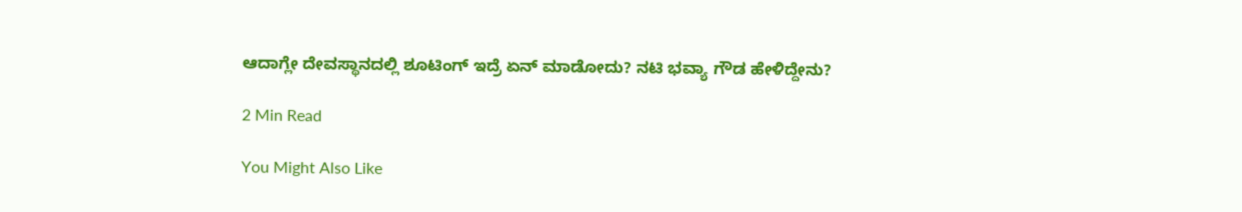ಆದಾಗ್ಲೇ ದೇವಸ್ಥಾನದಲ್ಲಿ ಶೂಟಿಂಗ್‌ ಇದ್ರೆ ಏನ್‌ ಮಾಡೋದು? ನಟಿ‌ ಭವ್ಯಾ ಗೌಡ ಹೇಳಿದ್ದೇನು?

2 Min Read

You Might Also Like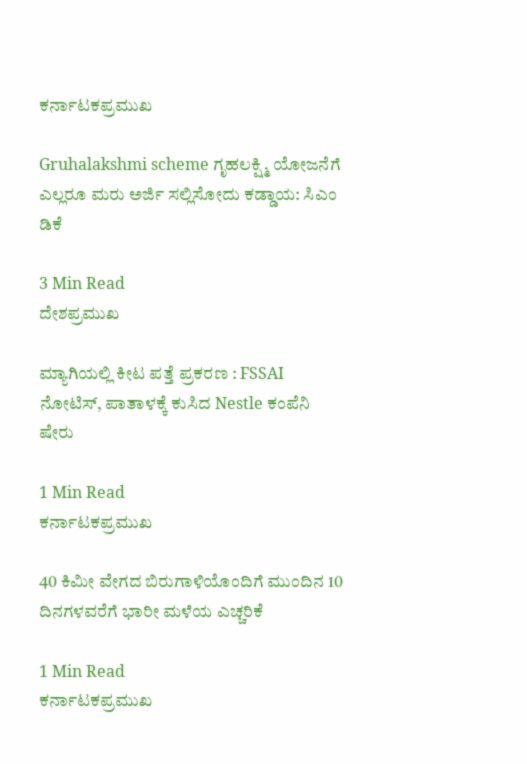ಕರ್ನಾಟಕಪ್ರಮುಖ

Gruhalakshmi scheme ಗೃಹಲಕ್ಷ್ಮಿ ಯೋಜನೆಗೆ ಎಲ್ಲರೂ ಮರು ಅರ್ಜಿ ಸಲ್ಲಿಸೋದು ಕಡ್ಡಾಯ: ಸಿಎಂ ಡಿಕೆ

3 Min Read
ದೇಶಪ್ರಮುಖ

ಮ್ಯಾಗಿಯಲ್ಲಿ ಕೀಟ ಪತ್ತೆ ಪ್ರಕರಣ : FSSAI ನೋಟಿಸ್, ಪಾತಾಳಕ್ಕೆ ಕುಸಿದ Nestle ಕಂಪೆನಿ ಷೇರು

1 Min Read
ಕರ್ನಾಟಕಪ್ರಮುಖ

40 ಕಿಮೀ ವೇಗದ ಬಿರುಗಾಳಿಯೊಂದಿಗೆ ಮುಂದಿನ 10 ದಿನಗಳವರೆಗೆ ಭಾರೀ ಮಳೆಯ ಎಚ್ಚರಿಕೆ

1 Min Read
ಕರ್ನಾಟಕಪ್ರಮುಖ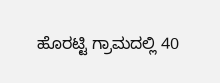ಹೊರಟ್ಟಿ ಗ್ರಾಮದಲ್ಲಿ 40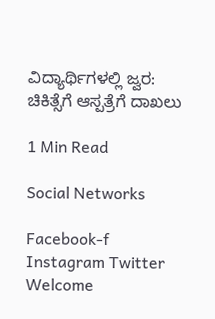ವಿದ್ಯಾರ್ಥಿಗಳಲ್ಲಿ ಜ್ವರ: ಚಿಕಿತ್ಸೆಗೆ ಆಸ್ಪತ್ರೆಗೆ ದಾಖಲು

1 Min Read

Social Networks

Facebook-f Instagram Twitter
Welcome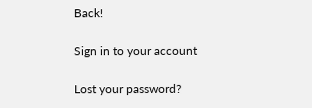Back!

Sign in to your account

Lost your password?